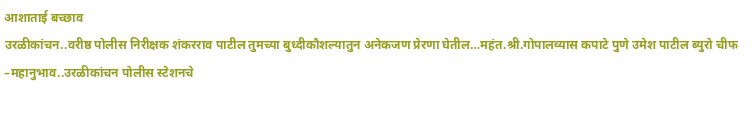आशाताई बच्छाव
उरळीकांचन..वरीष्ठ पोलीस निरीक्षक शंकरराव पाटील तुमच्या बुध्दीकौशल्यातुन अनेकजण प्रेरणा घेतील…महंत.श्री.गोपालव्यास कपाटे पुणे उमेश पाटील ब्युरो चीफ –महानुभाव..उरळीकांचन पोलीस स्टेशनचे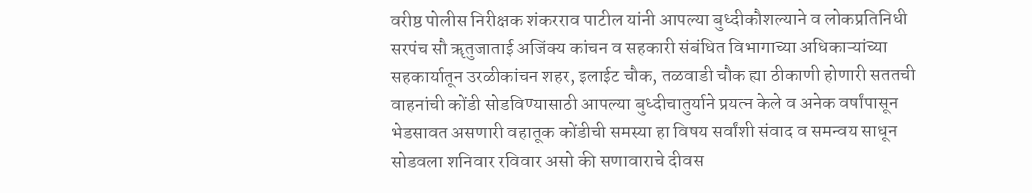वरीष्ठ पोलीस निरीक्षक शंकरराव पाटील यांनी आपल्या बुध्दीकौशल्याने व लोकप्रतिनिधी सरपंच सौ ॠतुजाताई अजिंक्य कांचन व सहकारी संबंधित विभागाच्या अधिकाऱ्यांच्या सहकार्यातून उरळीकांचन शहर, इलाईट चौक, तळवाडी चौक ह्या ठीकाणी होणारी सततची वाहनांची कोंडी सोडविण्यासाठी आपल्या बुध्दीचातुर्याने प्रयत्न केले व अनेक वर्षांपासून भेडसावत असणारी वहातूक कोंडीची समस्या हा विषय सर्वांशी संवाद व समन्वय साधून सोडवला शनिवार रविवार असो की सणावाराचे दीवस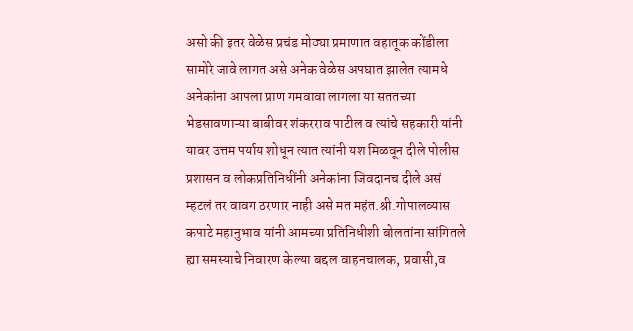असो की इतर वेळेस प्रचंड मोठ्या प्रमाणात वहातूक कोंडीला सामोरे जावे लागत असे अनेक वेळेस अपघात झालेत त्यामधे अनेकांना आपला प्राण गमवावा लागला या सततच्या भेडसावणाऱ्या बाबीवर शंकरराव पाटील व त्यांचे सहकारी यांनी यावर उत्तम पर्याय शोधून त्यात त्यांनी यश मिळवून दीले पोलीस प्रशासन व लोकप्रतिनिधींनी अनेकांना जिवदानच दीले असं म्हटलं तर वावग ठरणार नाही असे मत महंत.श्री.गोपालव्यास कपाटे महानुभाव यांनी आमच्या प्रतिनिधीशी बोलतांना सांगितले ह्या समस्याचे निवारण केल्या बद्दल वाहनचालक, प्रवासी,व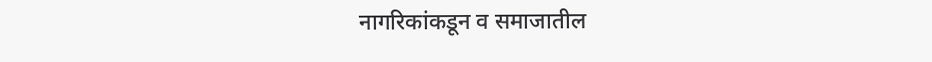नागरिकांकडून व समाजातील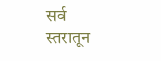सर्व स्तरातून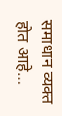समाधान व्यक्त होत आहे…